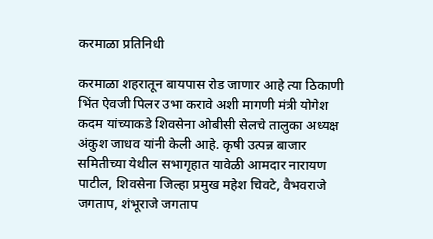करमाळा प्रतिनिधी

करमाळा शहरातून बायपास रोड जाणार आहे त्या ठिकाणी भिंत ऐवजी पिलर उभा करावे अशी मागणी मंत्री योगेश कदम यांच्याकडे शिवसेना ओबीसी सेलचे तालुका अध्यक्ष अंकुश जाधव यांनी केली आहे. कृषी उत्पन्न बाजार समितीच्या येथील सभागृहात यावेळी आमदार नारायण पाटील, शिवसेना जिल्हा प्रमुख महेश चिवटे, वैभवराजे जगताप, शंभूराजे जगताप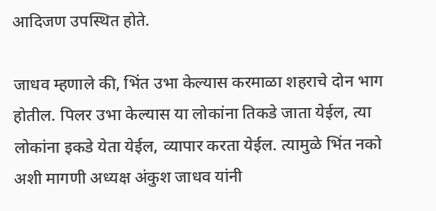आदिजण उपस्थित होते.

जाधव म्हणाले की, भिंत उभा केल्यास करमाळा शहराचे दोन भाग होतील. पिलर उभा केल्यास या लोकांना तिकडे जाता येईल, त्या लोकांना इकडे येता येईल, व्यापार करता येईल. त्यामुळे भिंत नको अशी मागणी अध्यक्ष अंकुश जाधव यांनी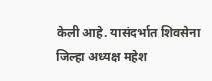केली आहे. यासंदर्भात शिवसेना जिल्हा अध्यक्ष महेश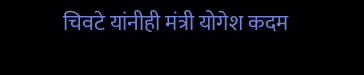चिवटे यांनीही मंत्री योगेश कदम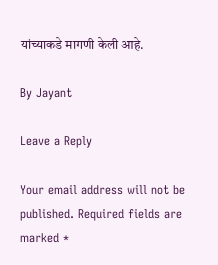यांच्याकडे मागणी केली आहे.

By Jayant

Leave a Reply

Your email address will not be published. Required fields are marked *